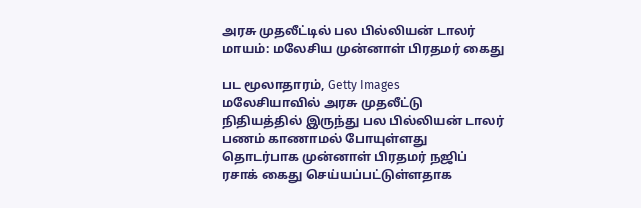அரசு முதலீட்டில் பல பில்லியன் டாலர் மாயம்: மலேசிய முன்னாள் பிரதமர் கைது

பட மூலாதாரம், Getty Images
மலேசியாவில் அரசு முதலீட்டு நிதியத்தில் இருந்து பல பில்லியன் டாலர் பணம் காணாமல் போயுள்ளது தொடர்பாக முன்னாள் பிரதமர் நஜிப் ரசாக் கைது செய்யப்பட்டுள்ளதாக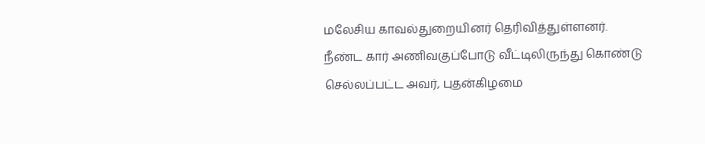மலேசிய காவல்துறையினர் தெரிவித்துள்ளனர்.
நீண்ட கார் அணிவகுப்போடு வீட்டிலிருந்து கொண்டு செல்லப்பட்ட அவர், புதன்கிழமை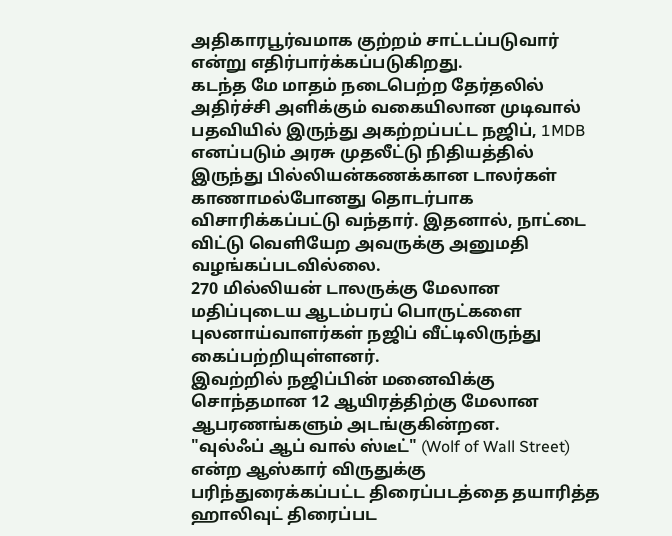அதிகாரபூர்வமாக குற்றம் சாட்டப்படுவார் என்று எதிர்பார்க்கப்படுகிறது.
கடந்த மே மாதம் நடைபெற்ற தேர்தலில் அதிர்ச்சி அளிக்கும் வகையிலான முடிவால் பதவியில் இருந்து அகற்றப்பட்ட நஜிப், 1MDB எனப்படும் அரசு முதலீட்டு நிதியத்தில் இருந்து பில்லியன்கணக்கான டாலர்கள் காணாமல்போனது தொடர்பாக விசாரிக்கப்பட்டு வந்தார். இதனால், நாட்டை விட்டு வெளியேற அவருக்கு அனுமதி வழங்கப்படவில்லை.
270 மில்லியன் டாலருக்கு மேலான மதிப்புடைய ஆடம்பரப் பொருட்களை புலனாய்வாளர்கள் நஜிப் வீட்டிலிருந்து கைப்பற்றியுள்ளனர்.
இவற்றில் நஜிப்பின் மனைவிக்கு சொந்தமான 12 ஆயிரத்திற்கு மேலான ஆபரணங்களும் அடங்குகின்றன.
"வுல்ஃப் ஆப் வால் ஸ்டீட்" (Wolf of Wall Street) என்ற ஆஸ்கார் விருதுக்கு பரிந்துரைக்கப்பட்ட திரைப்படத்தை தயாரித்த ஹாலிவுட் திரைப்பட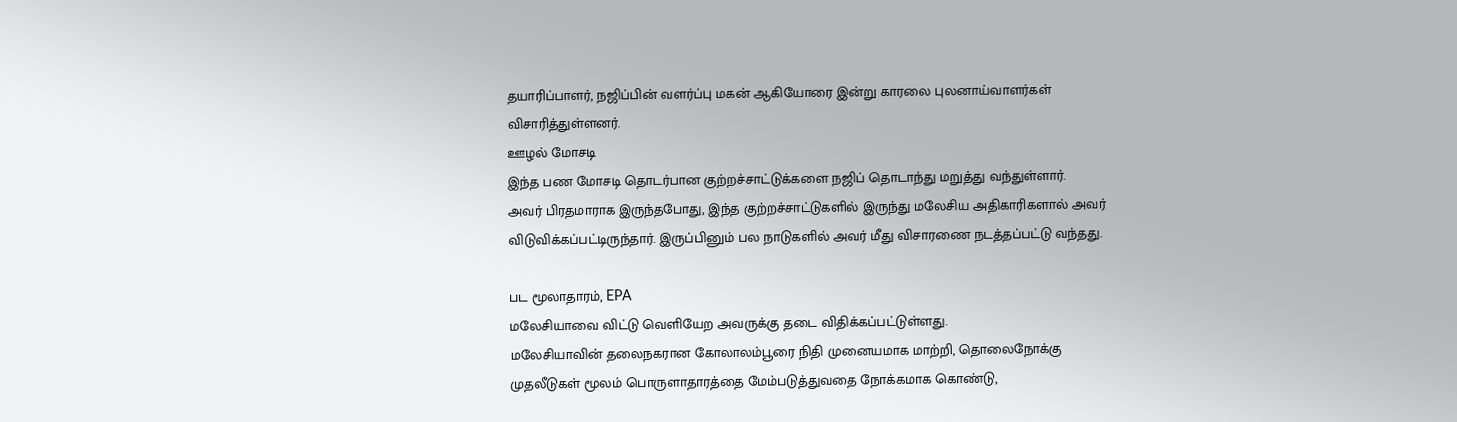தயாரிப்பாளர், நஜிப்பின் வளர்ப்பு மகன் ஆகியோரை இன்று காரலை புலனாய்வாளர்கள் விசாரித்துள்ளனர்.
ஊழல் மோசடி
இந்த பண மோசடி தொடர்பான குற்றச்சாட்டுக்களை நஜிப் தொடாந்து மறுத்து வந்துள்ளார்.
அவர் பிரதமாராக இருந்தபோது, இந்த குற்றச்சாட்டுகளில் இருந்து மலேசிய அதிகாரிகளால் அவர் விடுவிக்கப்பட்டிருந்தார். இருப்பினும் பல நாடுகளில் அவர் மீது விசாரணை நடத்தப்பட்டு வந்தது.

பட மூலாதாரம், EPA
மலேசியாவை விட்டு வெளியேற அவருக்கு தடை விதிக்கப்பட்டுள்ளது.
மலேசியாவின் தலைநகரான கோலாலம்பூரை நிதி முனையமாக மாற்றி, தொலைநோக்கு முதலீடுகள் மூலம் பொருளாதாரத்தை மேம்படுத்துவதை நோக்கமாக கொண்டு,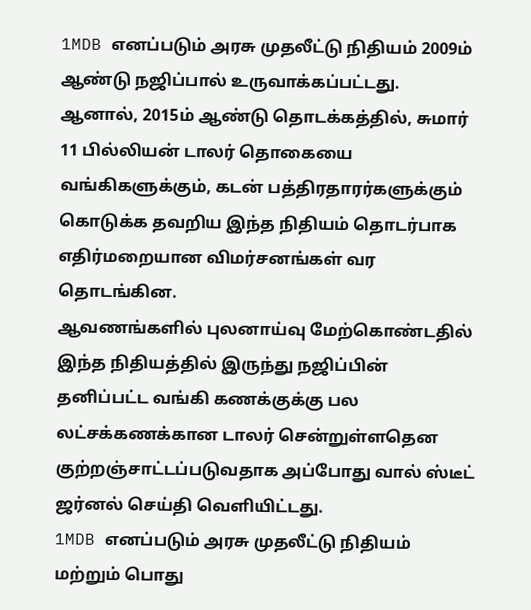1MDB எனப்படும் அரசு முதலீட்டு நிதியம் 2009ம் ஆண்டு நஜிப்பால் உருவாக்கப்பட்டது.
ஆனால், 2015ம் ஆண்டு தொடக்கத்தில், சுமார் 11 பில்லியன் டாலர் தொகையை வங்கிகளுக்கும், கடன் பத்திரதாரர்களுக்கும் கொடுக்க தவறிய இந்த நிதியம் தொடர்பாக எதிர்மறையான விமர்சனங்கள் வர தொடங்கின.
ஆவணங்களில் புலனாய்வு மேற்கொண்டதில் இந்த நிதியத்தில் இருந்து நஜிப்பின் தனிப்பட்ட வங்கி கணக்குக்கு பல லட்சக்கணக்கான டாலர் சென்றுள்ளதென குற்றஞ்சாட்டப்படுவதாக அப்போது வால் ஸ்டீட் ஜர்னல் செய்தி வெளியிட்டது.
1MDB எனப்படும் அரசு முதலீட்டு நிதியம் மற்றும் பொது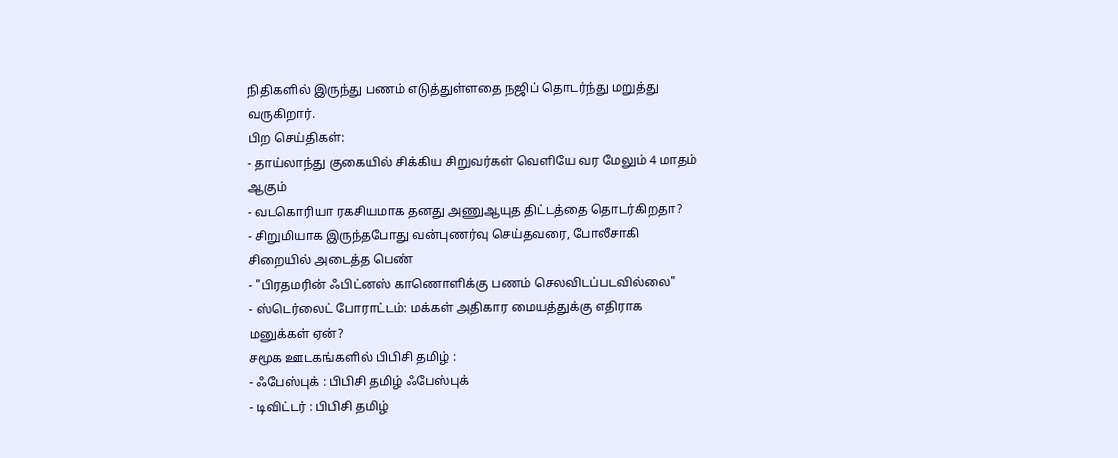நிதிகளில் இருந்து பணம் எடுத்துள்ளதை நஜிப் தொடர்ந்து மறுத்து வருகிறார்.
பிற செய்திகள்:
- தாய்லாந்து குகையில் சிக்கிய சிறுவர்கள் வெளியே வர மேலும் 4 மாதம் ஆகும்
- வடகொரியா ரகசியமாக தனது அணுஆயுத திட்டத்தை தொடர்கிறதா?
- சிறுமியாக இருந்தபோது வன்புணர்வு செய்தவரை, போலீசாகி சிறையில் அடைத்த பெண்
- "பிரதமரின் ஃபிட்னஸ் காணொளிக்கு பணம் செலவிடப்படவில்லை"
- ஸ்டெர்லைட் போராட்டம்: மக்கள் அதிகார மையத்துக்கு எதிராக மனுக்கள் ஏன்?
சமூக ஊடகங்களில் பிபிசி தமிழ் :
- ஃபேஸ்புக் : பிபிசி தமிழ் ஃபேஸ்புக்
- டிவிட்டர் : பிபிசி தமிழ்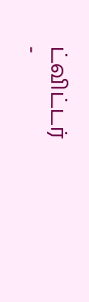ட்விட்டர்
-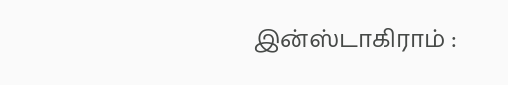இன்ஸ்டாகிராம் :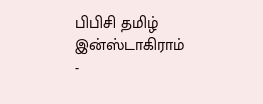பிபிசி தமிழ் இன்ஸ்டாகிராம்
-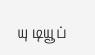யு டியூப்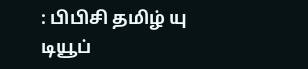: பிபிசி தமிழ் யு டியூப்